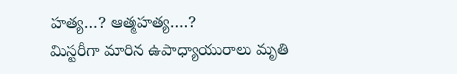హత్య…? ఆత్మహత్య….?
మిస్టరీగా మారిన ఉపాధ్యాయురాలు మృతి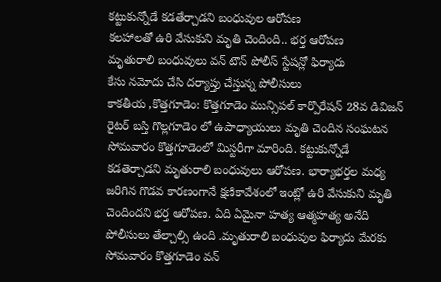కట్టుకున్నోడే కడతేర్చాడని బంధువుల ఆరోపణ
కలహాలతో ఉరి వేసుకుని మృతి చెందింది.. భర్త ఆరోపణ
మృతురాలి బంధువులు వన్ టౌన్ పోలీస్ స్టేషన్లో ఫిర్యాదు
కేసు నమోదు చేసి దర్యాప్తు చేస్తున్న పోలీసులు
కాకతీయ ,కొత్తగూడెం: కొత్తగూడెం మున్సిపల్ కార్పొరేషన్ 28వ డివిజన్ రైటర్ బస్తి గొల్లగూడెం లో ఉపాధ్యాయులు మృతి చెందిన సంఘటన సోమవారం కొత్తగూడెంలో మిస్టరీగా మారింది. కట్టుకున్నోడే కడతెర్చాడని మృతురాలి బంధువులు ఆరోపణ. భార్యాభర్తల మధ్య జరిగిన గొడవ కారణంగానే క్షణికావేశంలో ఇంట్లో ఉరి వేసుకుని మృతి చెందిందని భర్త ఆరోపణ. ఏది ఏమైనా హత్య ఆత్మహత్య అనేది పోలీసులు తేల్చాల్సి ఉంది .మృతురాలి బంధువుల ఫిర్యాదు మేరకు సోమవారం కొత్తగూడెం వన్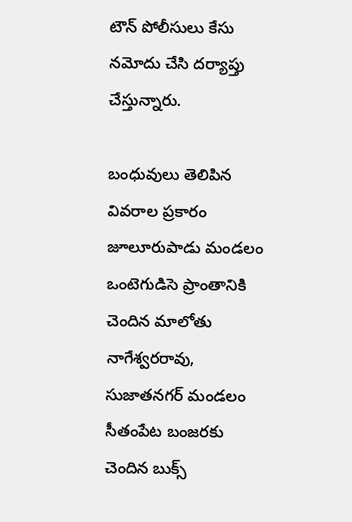టౌన్ పోలీసులు కేసు నమోదు చేసి దర్యాప్తు చేస్తున్నారు.

బంధువులు తెలిపిన వివరాల ప్రకారం జూలూరుపాడు మండలం ఒంటెగుడిసె ప్రాంతానికి చెందిన మాలోతు నాగేశ్వరరావు, సుజాతనగర్ మండలం సీతంపేట బంజరకు చెందిన బుక్స్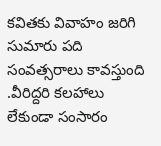కవితకు వివాహం జరిగి సుమారు పది సంవత్సరాలు కావస్తుంది .వీరిద్దరి కలహాలు లేకుండా సంసారం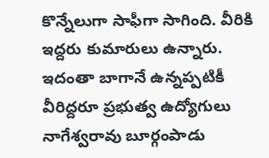కొన్నేలుగా సాఫీగా సాగింది. వీరికి ఇద్దరు కుమారులు ఉన్నారు. ఇదంతా బాగానే ఉన్నప్పటికీ వీరిద్దరూ ప్రభుత్వ ఉద్యోగులు నాగేశ్వరావు బూర్గంపాడు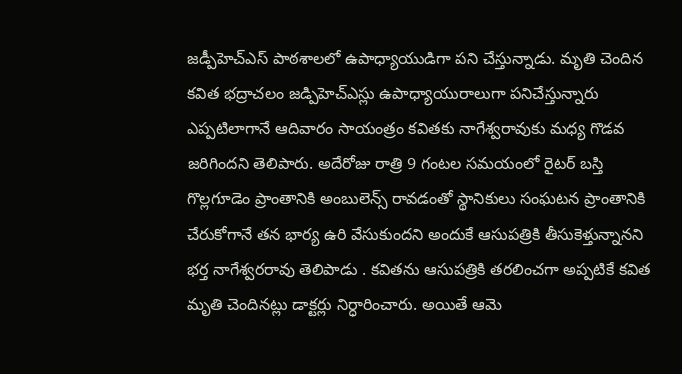జడ్పీహెచ్ఎస్ పాఠశాలలో ఉపాధ్యాయుడిగా పని చేస్తున్నాడు. మృతి చెందిన కవిత భద్రాచలం జడ్పిహెచ్ఎస్లు ఉపాధ్యాయురాలుగా పనిచేస్తున్నారు ఎప్పటిలాగానే ఆదివారం సాయంత్రం కవితకు నాగేశ్వరావుకు మధ్య గొడవ జరిగిందని తెలిపారు. అదేరోజు రాత్రి 9 గంటల సమయంలో రైటర్ బస్తి గొల్లగూడెం ప్రాంతానికి అంబులెన్స్ రావడంతో స్థానికులు సంఘటన ప్రాంతానికి చేరుకోగానే తన భార్య ఉరి వేసుకుందని అందుకే ఆసుపత్రికి తీసుకెళ్తున్నానని భర్త నాగేశ్వరరావు తెలిపాడు . కవితను ఆసుపత్రికి తరలించగా అప్పటికే కవిత మృతి చెందినట్లు డాక్టర్లు నిర్ధారించారు. అయితే ఆమె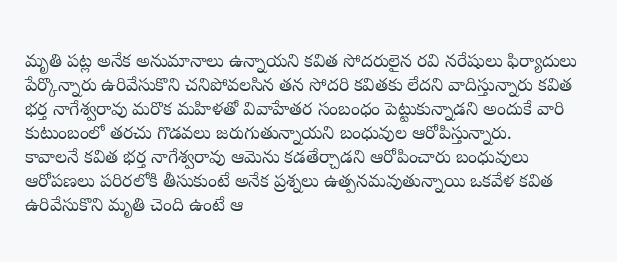మృతి పట్ల అనేక అనుమానాలు ఉన్నాయని కవిత సోదరులైన రవి నరేషులు ఫిర్యాదులు పేర్కొన్నారు ఉరివేసుకొని చనిపోవలసిన తన సోదరి కవితకు లేదని వాదిస్తున్నారు కవిత భర్త నాగేశ్వరావు మరొక మహిళతో వివాహేతర సంబంధం పెట్టుకున్నాడని అందుకే వారి కుటుంబంలో తరచు గొడవలు జరుగుతున్నాయని బంధువుల ఆరోపిస్తున్నారు.
కావాలనే కవిత భర్త నాగేశ్వరావు ఆమెను కడతేర్చాడని ఆరోపించారు బంధువులు ఆరోపణలు పరిరలోకి తీసుకుంటే అనేక ప్రశ్నలు ఉత్పనమవుతున్నాయి ఒకవేళ కవిత ఉరివేసుకొని మృతి చెంది ఉంటే ఆ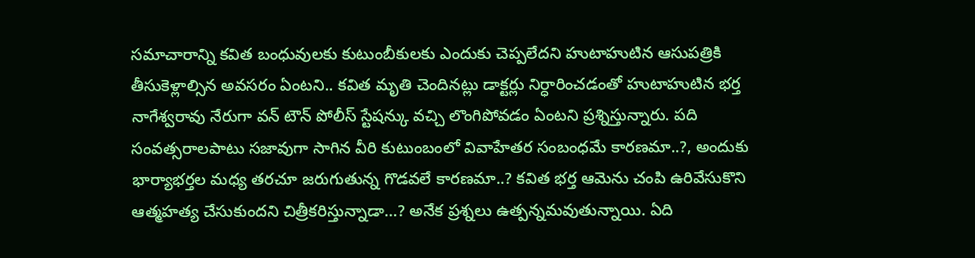సమాచారాన్ని కవిత బంధువులకు కుటుంబీకులకు ఎందుకు చెప్పలేదని హుటాహుటిన ఆసుపత్రికి తీసుకెళ్లాల్సిన అవసరం ఏంటని.. కవిత మృతి చెందినట్లు డాక్టర్లు నిర్ధారించడంతో హుటాహుటిన భర్త నాగేశ్వరావు నేరుగా వన్ టౌన్ పోలీస్ స్టేషన్కు వచ్చి లొంగిపోవడం ఏంటని ప్రశ్నిస్తున్నారు. పది సంవత్సరాలపాటు సజావుగా సాగిన వీరి కుటుంబంలో వివాహేతర సంబంధమే కారణమా..?, అందుకు భార్యాభర్తల మధ్య తరచూ జరుగుతున్న గొడవలే కారణమా..? కవిత భర్త ఆమెను చంపి ఉరివేసుకొని ఆత్మహత్య చేసుకుందని చిత్రీకరిస్తున్నాడా…? అనేక ప్రశ్నలు ఉత్పన్నమవుతున్నాయి. ఏది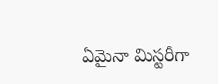ఏమైనా మిస్టరీగా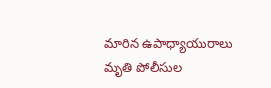మారిన ఉపాధ్యాయురాలు మృతి పోలీసుల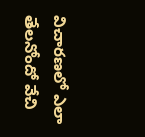విచారణలో ఎలా తేలనోందో వేచి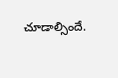చూడాల్సిందే.